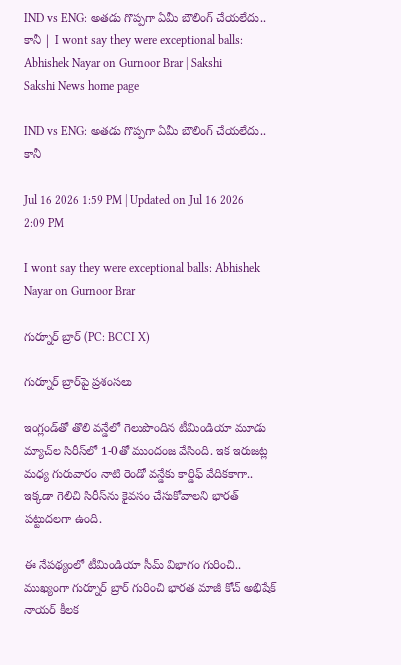IND vs ENG: అతడు గొప్పగా ఏమీ బౌలింగ్‌ చేయలేదు.. కానీ | I wont say they were exceptional balls: Abhishek Nayar on Gurnoor Brar | Sakshi
Sakshi News home page

IND vs ENG: అతడు గొప్పగా ఏమీ బౌలింగ్‌ చేయలేదు.. కానీ

Jul 16 2026 1:59 PM | Updated on Jul 16 2026 2:09 PM

I wont say they were exceptional balls: Abhishek Nayar on Gurnoor Brar

గుర్నూర్‌ బ్రార్‌ (PC: BCCI X)

గుర్నూర్‌ బ్రార్‌పై ప్రశంసలు

ఇంగ్లండ్‌తో తొలి వన్డేలో గెలుపొందిన టీమిండియా మూడు మ్యాచ్‌ల సిరీస్‌లో 1-0తో ముందంజ వేసింది. ఇక ఇరుజట్ల మధ్య గురువారం నాటి రెండో వన్డేకు కార్డిఫ్‌ వేదికకాగా.. ఇక్కడా గెలిచి సిరీస్‌ను కైవసం చేసుకోవాలని భారత్‌ పట్టుదలగా ఉంది.

ఈ నేపథ్యంలో టీమిండియా సీమ్‌ విభాగం గురించి.. ముఖ్యంగా గుర్నూర్‌ బ్రార్‌ గురించి భారత మాజీ కోచ్‌ అభిషేక్‌ నాయర్‌ కీలక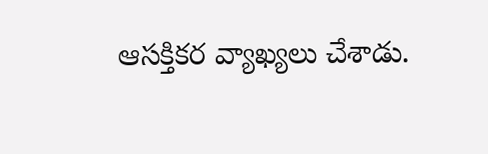ఆసక్తికర వ్యాఖ్యలు చేశాడు.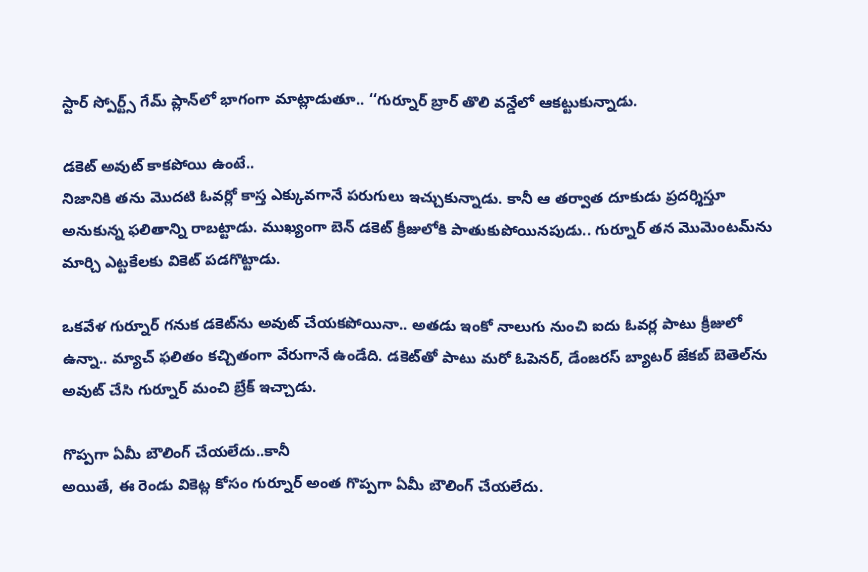స్టార్‌ స్పోర్ట్స్‌ గేమ్‌ ప్లాన్‌లో భాగంగా మాట్లాడుతూ.. ‘‘గుర్నూర్‌ బ్రార్‌ తొలి వన్డేలో ఆకట్టుకున్నాడు.

డకెట్‌ అవుట్‌ కాకపోయి ఉంటే..
నిజానికి తను మొదటి ఓవర్లో కాస్త ఎక్కువగానే పరుగులు ఇచ్చుకున్నాడు. కానీ ఆ తర్వాత దూకుడు ప్రదర్శిస్తూ అనుకున్న ఫలితాన్ని రాబట్టాడు. ముఖ్యంగా బెన్‌ డకెట్‌ క్రీజులోకి పాతుకుపోయినపుడు.. గుర్నూర్‌ తన మొమెంటమ్‌ను మార్చి ఎట్టకేలకు వికెట్‌ పడగొట్టాడు.

ఒకవేళ గుర్నూర్‌ గనుక డకెట్‌ను అవుట్‌ చేయకపోయినా.. అతడు ఇంకో నాలుగు నుంచి ఐదు ఓవర్ల పాటు క్రీజులో ఉన్నా.. మ్యాచ్‌ ఫలితం కచ్చితంగా వేరుగానే ఉండేది. డకెట్‌తో పాటు మరో ఓపెనర్‌, డేంజరస్‌ బ్యాటర్‌ జేకబ్‌ బెతెల్‌ను అవుట్‌ చేసి గుర్నూర్‌ మంచి బ్రేక్‌ ఇచ్చాడు.

గొప్పగా ఏమీ బౌలింగ్‌ చేయలేదు..కానీ
అయితే, ఈ రెండు వికెట్ల కోసం గుర్నూర్‌ అంత గొప్పగా ఏమీ బౌలింగ్‌ చేయలేదు.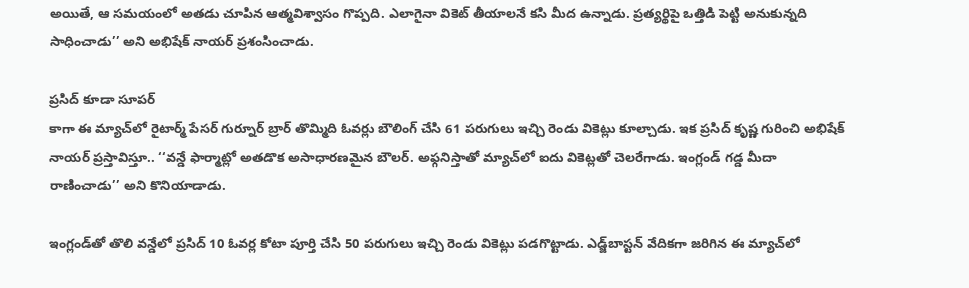అయితే, ఆ సమయంలో అతడు చూపిన ఆత్మవిశ్వాసం గొప్పది. ఎలాగైనా వికెట్‌ తీయాలనే కసి మీద ఉన్నాడు. ప్రత్యర్థిపై ఒత్తిడి పెట్టి అనుకున్నది సాధించాడు’’ అని అభిషేక్‌ నాయర్‌ ప్రశంసించాడు.

ప్రసిద్‌ కూడా సూపర్‌
కాగా ఈ మ్యాచ్‌లో రైటార్మ్‌ పేసర్‌ గుర్నూర్‌ బ్రార్‌ తొమ్మిది ఓవర్లు బౌలింగ్‌ చేసి 61 పరుగులు ఇచ్చి రెండు వికెట్లు కూల్చాడు. ఇక ప్రసిద్‌ కృష్ణ గురించి అభిషేక్‌ నాయర్‌ ప్రస్తావిస్తూ.. ‘‘వన్డే ఫార్మాట్లో అతడొక అసాధారణమైన బౌలర్‌. అఫ్గనిస్తాతో మ్యాచ్‌లో ఐదు వికెట్లతో చెలరేగాడు. ఇంగ్లండ్‌ గడ్డ మీదా రాణించాడు’’ అని కొనియాడాడు.

ఇంగ్లండ్‌తో తొలి వన్డేలో ప్రసిద్‌ 10 ఓవర్ల కోటా పూర్తి చేసి 50 పరుగులు ఇచ్చి రెండు వికెట్లు పడగొట్టాడు. ఎడ్జ్‌బాస్టన్‌ వేదికగా జరిగిన ఈ మ్యాచ్‌లో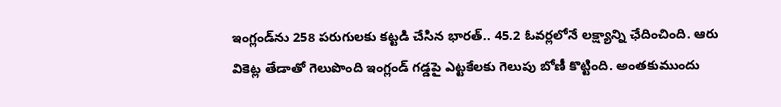ఇంగ్లండ్‌ను 258 పరుగులకు కట్టడి చేసిన భారత్‌.. 45.2 ఓవర్లలోనే లక్ష్యాన్ని ఛేదించింది. ఆరు వికెట్ల తేడాతో గెలుపొంది ఇంగ్లండ్‌ గడ్డపై ఎట్టకేలకు గెలుపు బోణీ కొట్టింది. అంతకుముందు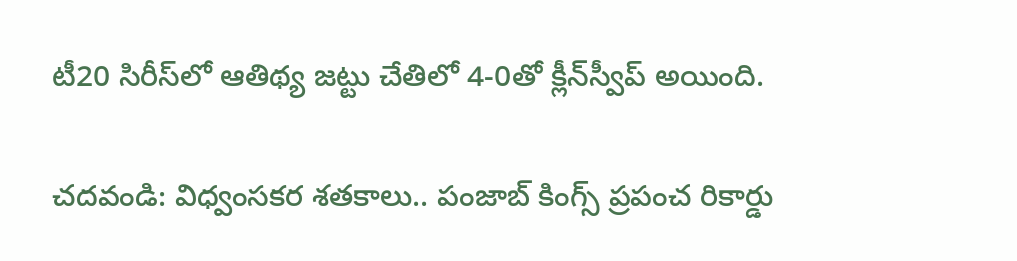టీ20 సిరీస్‌లో ఆతిథ్య జట్టు చేతిలో 4-0తో క్లీన్‌స్వీప్‌ అయింది.

చదవండి: విధ్వంసకర శతకాలు.. పంజాబ్‌ కింగ్స్‌ ప్రపంచ రికార్డు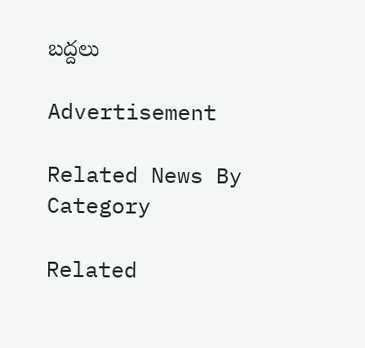బద్దలు

Advertisement

Related News By Category

Related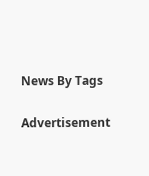News By Tags

Advertisement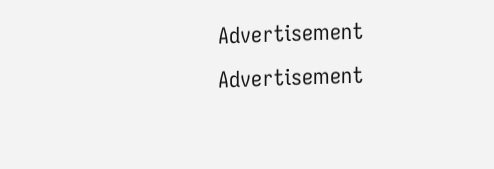Advertisement
Advertisement